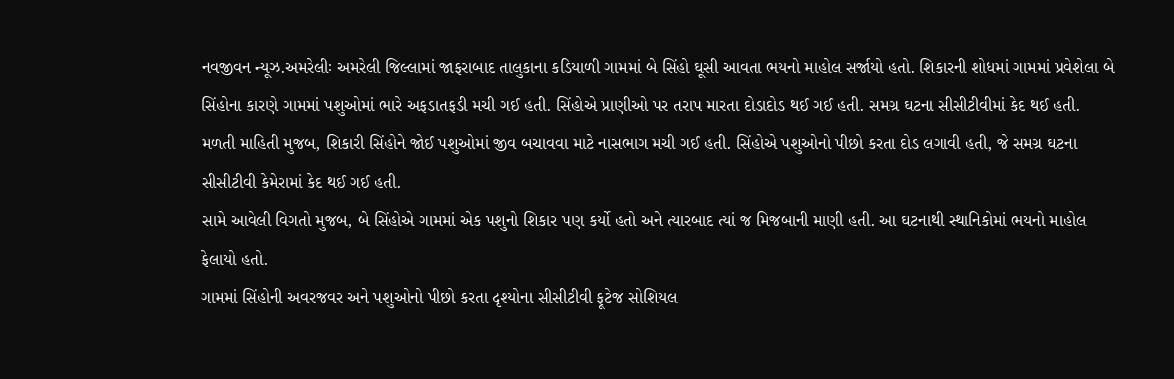નવજીવન ન્યૂઝ.અમરેલીઃ અમરેલી જિલ્લામાં જાફરાબાદ તાલુકાના કડિયાળી ગામમાં બે સિંહો ઘૂસી આવતા ભયનો માહોલ સર્જાયો હતો. શિકારની શોધમાં ગામમાં પ્રવેશેલા બે સિંહોના કારણે ગામમાં પશુઓમાં ભારે અફડાતફડી મચી ગઈ હતી. સિંહોએ પ્રાણીઓ પર તરાપ મારતા દોડાદોડ થઈ ગઈ હતી. સમગ્ર ઘટના સીસીટીવીમાં કેદ થઈ હતી.
મળતી માહિતી મુજબ, શિકારી સિંહોને જોઈ પશુઓમાં જીવ બચાવવા માટે નાસભાગ મચી ગઈ હતી. સિંહોએ પશુઓનો પીછો કરતા દોડ લગાવી હતી, જે સમગ્ર ઘટના સીસીટીવી કેમેરામાં કેદ થઈ ગઈ હતી.
સામે આવેલી વિગતો મુજબ, બે સિંહોએ ગામમાં એક પશુનો શિકાર પણ કર્યો હતો અને ત્યારબાદ ત્યાં જ મિજબાની માણી હતી. આ ઘટનાથી સ્થાનિકોમાં ભયનો માહોલ ફેલાયો હતો.
ગામમાં સિંહોની અવરજવર અને પશુઓનો પીછો કરતા દૃશ્યોના સીસીટીવી ફૂટેજ સોશિયલ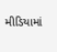મીડિયામાં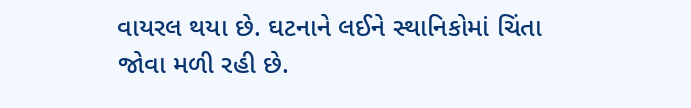વાયરલ થયા છે. ઘટનાને લઈને સ્થાનિકોમાં ચિંતા જોવા મળી રહી છે.